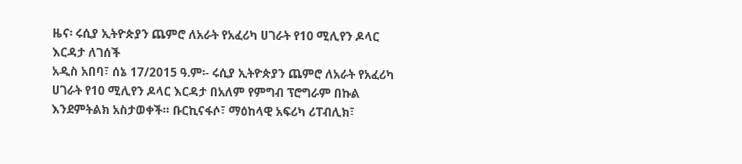ዜና፡ ሩሲያ ኢትዮጵያን ጨምሮ ለአራት የአፈሪካ ሀገራት የ10 ሚሊየን ዶላር እርዳታ ለገሰች
አዲስ አበባ፣ ሰኔ 17/2015 ዓ.ም፡- ሩሲያ ኢትዮጵያን ጨምሮ ለአራት የአፈሪካ ሀገራት የ10 ሚሊየን ዶላር እርዳታ በአለም የምግብ ፕሮግራም በኩል እንደምትልክ አስታወቀች። ቡርኪናፋሶ፣ ማዕከላዊ አፍሪካ ሪፐብሊክ፣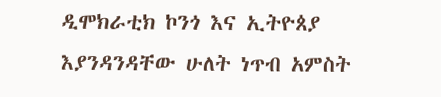ዲሞክራቲክ ኮንጎ እና ኢትዮጰያ እያንዳንዳቸው ሁለት ነጥብ አምስት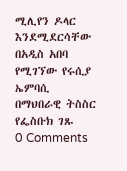ሚሊየን ዶላር እንደሚደርሳቸው በአዲስ አበባ የሚገኘው የሩሲያ ኤምባሲ በማህበራዊ ትስስር የፌስቡክ ገጹ
0 Comments